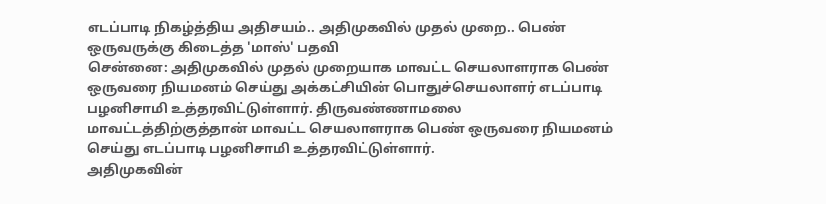எடப்பாடி நிகழ்த்திய அதிசயம்.. அதிமுகவில் முதல் முறை.. பெண் ஒருவருக்கு கிடைத்த 'மாஸ்' பதவி
சென்னை: அதிமுகவில் முதல் முறையாக மாவட்ட செயலாளராக பெண் ஒருவரை நியமனம் செய்து அக்கட்சியின் பொதுச்செயலாளர் எடப்பாடி பழனிசாமி உத்தரவிட்டுள்ளார். திருவண்ணாமலை மாவட்டத்திற்குத்தான் மாவட்ட செயலாளராக பெண் ஒருவரை நியமனம் செய்து எடப்பாடி பழனிசாமி உத்தரவிட்டுள்ளார்.
அதிமுகவின்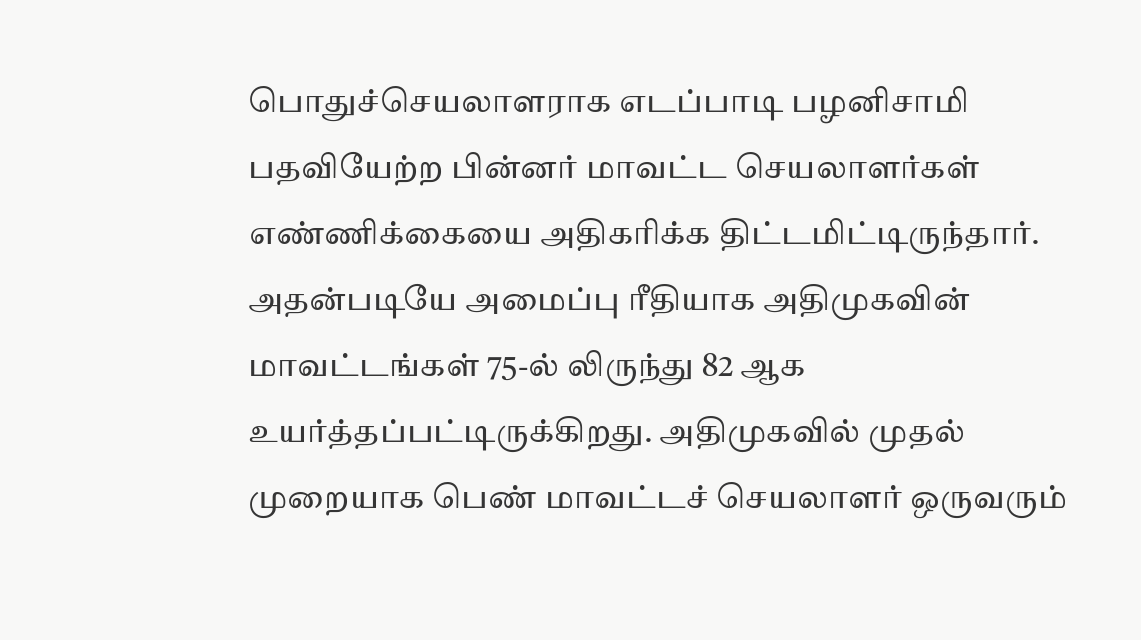பொதுச்செயலாளராக எடப்பாடி பழனிசாமி பதவியேற்ற பின்னர் மாவட்ட செயலாளர்கள் எண்ணிக்கையை அதிகரிக்க திட்டமிட்டிருந்தார். அதன்படியே அமைப்பு ரீதியாக அதிமுகவின் மாவட்டங்கள் 75-ல் லிருந்து 82 ஆக உயர்த்தப்பட்டிருக்கிறது. அதிமுகவில் முதல் முறையாக பெண் மாவட்டச் செயலாளர் ஒருவரும்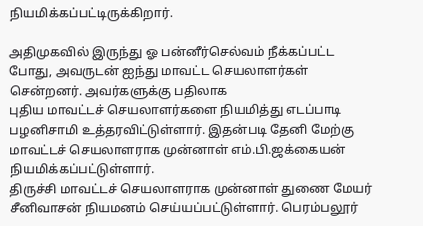நியமிக்கப்பட்டிருக்கிறார்.

அதிமுகவில் இருந்து ஓ பன்னீர்செல்வம் நீக்கப்பட்ட போது, அவருடன் ஐந்து மாவட்ட செயலாளர்கள் சென்றனர். அவர்களுக்கு பதிலாக
புதிய மாவட்டச் செயலாளர்களை நியமித்து எடப்பாடி பழனிசாமி உத்தரவிட்டுள்ளார். இதன்படி தேனி மேற்கு மாவட்டச் செயலாளராக முன்னாள் எம்.பி.ஜக்கையன் நியமிக்கப்பட்டுள்ளார்.
திருச்சி மாவட்டச் செயலாளராக முன்னாள் துணை மேயர் சீனிவாசன் நியமனம் செய்யப்பட்டுள்ளார். பெரம்பலூர்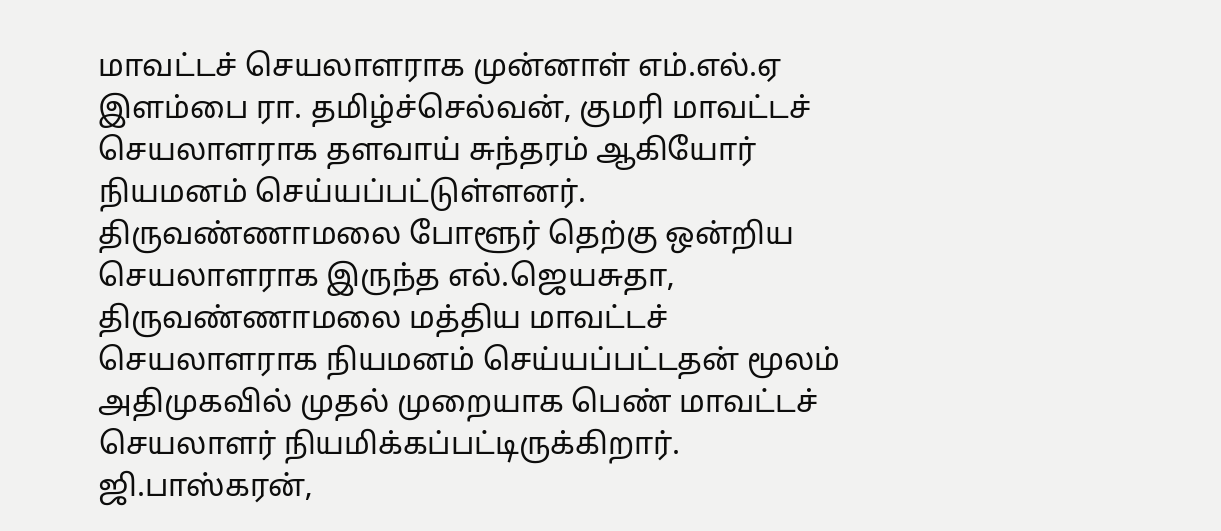மாவட்டச் செயலாளராக முன்னாள் எம்.எல்.ஏ இளம்பை ரா. தமிழ்ச்செல்வன், குமரி மாவட்டச் செயலாளராக தளவாய் சுந்தரம் ஆகியோர் நியமனம் செய்யப்பட்டுள்ளனர்.
திருவண்ணாமலை போளூர் தெற்கு ஒன்றிய செயலாளராக இருந்த எல்.ஜெயசுதா, திருவண்ணாமலை மத்திய மாவட்டச் செயலாளராக நியமனம் செய்யப்பட்டதன் மூலம் அதிமுகவில் முதல் முறையாக பெண் மாவட்டச் செயலாளர் நியமிக்கப்பட்டிருக்கிறார்.
ஜி.பாஸ்கரன்,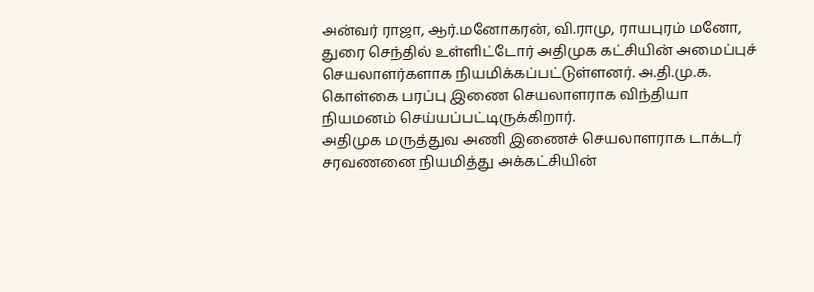அன்வர் ராஜா, ஆர்.மனோகரன், வி.ராமு, ராயபுரம் மனோ, துரை செந்தில் உள்ளிட்டோர் அதிமுக கட்சியின் அமைப்புச் செயலாளர்களாக நியமிக்கப்பட்டுள்ளனர். அ.தி.மு.க. கொள்கை பரப்பு இணை செயலாளராக விந்தியா நியமனம் செய்யப்பட்டிருக்கிறார்.
அதிமுக மருத்துவ அணி இணைச் செயலாளராக டாக்டர் சரவணனை நியமித்து அக்கட்சியின்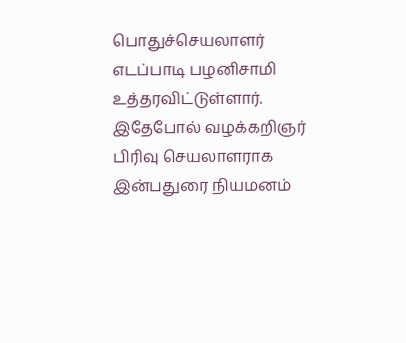பொதுச்செயலாளர் எடப்பாடி பழனிசாமி உத்தரவிட்டுள்ளார். இதேபோல் வழக்கறிஞர் பிரிவு செயலாளராக இன்பதுரை நியமனம்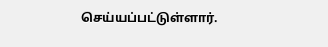செய்யப்பட்டுள்ளார்.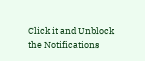Click it and Unblock the Notifications